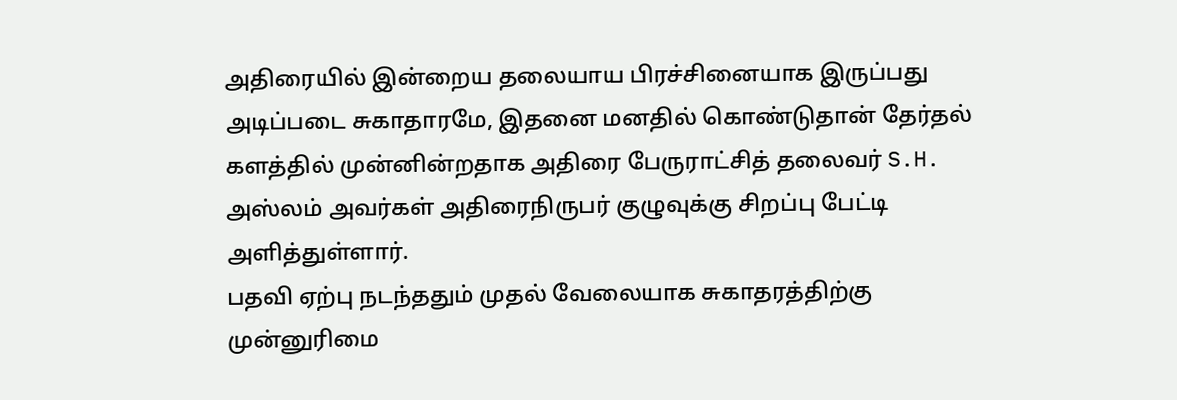அதிரையில் இன்றைய தலையாய பிரச்சினையாக இருப்பது அடிப்படை சுகாதாரமே, இதனை மனதில் கொண்டுதான் தேர்தல் களத்தில் முன்னின்றதாக அதிரை பேருராட்சித் தலைவர் S.H. அஸ்லம் அவர்கள் அதிரைநிருபர் குழுவுக்கு சிறப்பு பேட்டி அளித்துள்ளார்.
பதவி ஏற்பு நடந்ததும் முதல் வேலையாக சுகாதரத்திற்கு முன்னுரிமை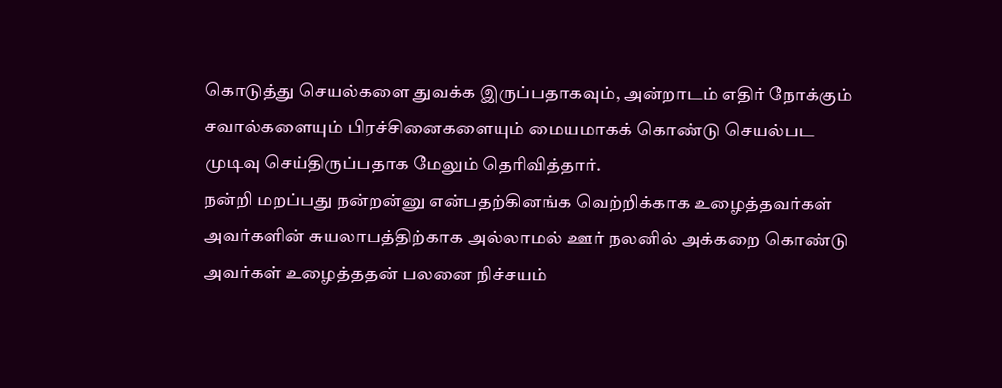கொடுத்து செயல்களை துவக்க இருப்பதாகவும், அன்றாடம் எதிர் நோக்கும் சவால்களையும் பிரச்சினைகளையும் மையமாகக் கொண்டு செயல்பட முடிவு செய்திருப்பதாக மேலும் தெரிவித்தார்.
நன்றி மறப்பது நன்றன்னு என்பதற்கினங்க வெற்றிக்காக உழைத்தவர்கள் அவர்களின் சுயலாபத்திற்காக அல்லாமல் ஊர் நலனில் அக்கறை கொண்டு அவர்கள் உழைத்ததன் பலனை நிச்சயம்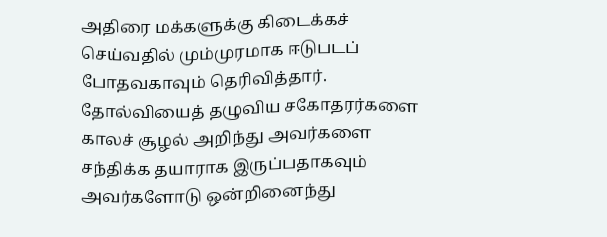அதிரை மக்களுக்கு கிடைக்கச் செய்வதில் மும்முரமாக ஈடுபடப் போதவகாவும் தெரிவித்தார்.
தோல்வியைத் தழுவிய சகோதரர்களை காலச் சூழல் அறிந்து அவர்களை சந்திக்க தயாராக இருப்பதாகவும் அவர்களோடு ஒன்றினைந்து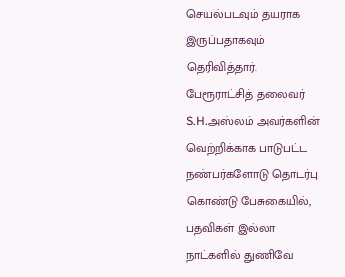செயல்படவும் தயராக இருப்பதாகவும் தெரிவித்தார்.
பேரூராட்சித் தலைவர் S.H.அஸ்லம் அவர்களின் வெற்றிக்காக பாடுபட்ட நண்பர்களோடு தொடர்பு கொண்டு பேசுகையில், பதவிகள் இல்லா நாட்களில் துணிவே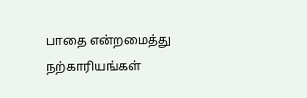பாதை என்றமைத்து நற்காரியங்கள்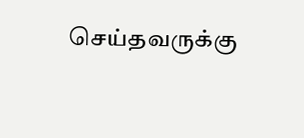செய்தவருக்கு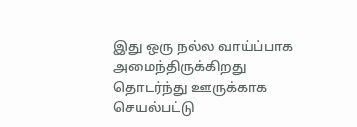இது ஒரு நல்ல வாய்ப்பாக அமைந்திருக்கிறது தொடர்ந்து ஊருக்காக செயல்பட்டு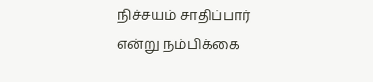நிச்சயம் சாதிப்பார் என்று நம்பிக்கை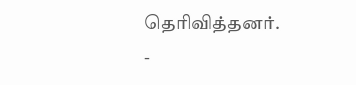தெரிவித்தனர்.
-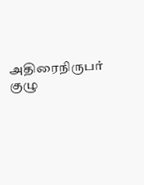அதிரைநிருபர் குழு